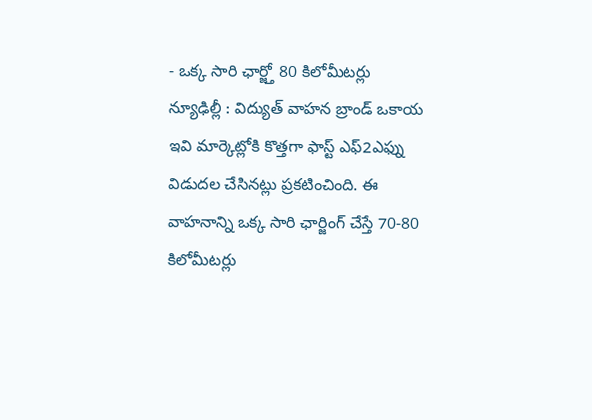- ఒక్క సారి ఛార్జ్తో 80 కిలోమీటర్లు
న్యూఢిల్లీ : విద్యుత్ వాహన బ్రాండ్ ఒకాయ ఇవి మార్కెట్లోకి కొత్తగా ఫాస్ట్ ఎఫ్2ఎఫ్ను విడుదల చేసినట్లు ప్రకటించింది. ఈ వాహనాన్ని ఒక్క సారి ఛార్జింగ్ చేస్తే 70-80 కిలోమీటర్లు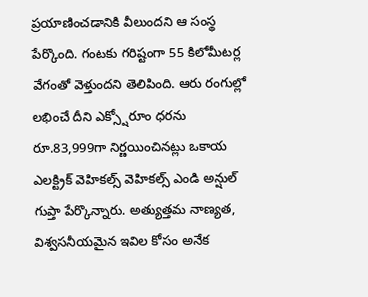ప్రయాణించడానికి వీలుందని ఆ సంస్థ పేర్కొంది. గంటకు గరిష్టంగా 55 కిలోమీటర్ల వేగంతో వెళ్తుందని తెలిపింది. ఆరు రంగుల్లో లభించే దీని ఎక్స్షోరూం ధరను రూ.83,999గా నిర్ణయించినట్లు ఒకాయ ఎలక్ట్రిక్ వెహికల్స్ వెహికల్స్ ఎండి అన్షుల్ గుప్తా పేర్కొన్నారు. అత్యుత్తమ నాణ్యత, విశ్వసనీయమైన ఇవిల కోసం అనేక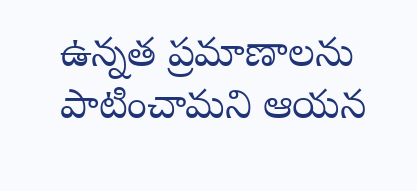ఉన్నత ప్రమాణాలను పాటించామని ఆయన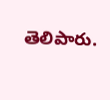తెలిపారు.